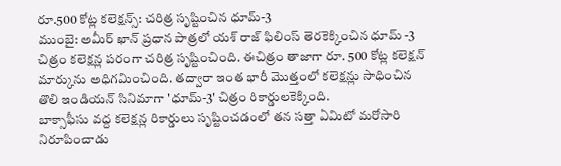రూ.500 కోట్ల కలెక్షన్స్: చరిత్ర సృష్టించిన ధూమ్-3
ముంబై: అమీర్ ఖాన్ ప్రధాన పాత్రలో యశ్ రాజ్ ఫిలింస్ తెరకెక్కించిన ధూమ్ -3 చిత్రం కలెక్షన్ల పరంగా చరిత్ర సృష్టించింది. ఈచిత్రం తాజాగా రూ. 500 కోట్ల కలెక్షన్ మార్కును అధిగమించింది. తద్వారా ఇంత భారీ మొత్తంలో కలెక్షన్లు సాధించిన తొలి ఇండియన్ సినిమాగా 'ధూమ్-3' చిత్రం రికార్డులకెక్కింది.
బాక్సాఫీసు వద్ద కలెక్షన్ల రికార్డులు సృష్టించడంలో తన సత్తా ఏమిటో మరోసారి నిరూపించాడు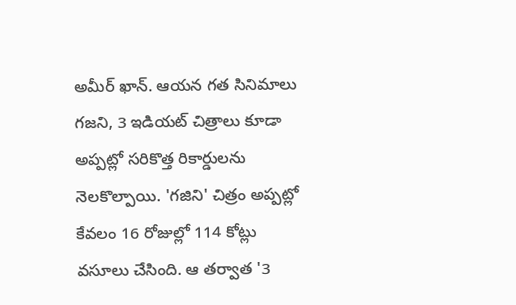అమీర్ ఖాన్. ఆయన గత సినిమాలు గజని, 3 ఇడియట్ చిత్రాలు కూడా అప్పట్లో సరికొత్త రికార్డులను నెలకొల్పాయి. 'గజిని' చిత్రం అప్పట్లో కేవలం 16 రోజుల్లో 114 కోట్లు వసూలు చేసింది. ఆ తర్వాత '3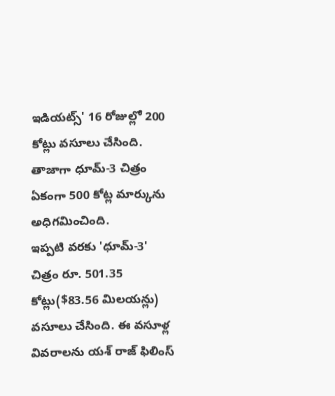ఇడియట్స్' 16 రోజుల్లో 200 కోట్లు వసూలు చేసింది. తాజాగా ధూమ్-3 చిత్రం ఏకంగా 500 కోట్ల మార్కును అధిగమించింది.
ఇప్పటి వరకు 'ధూమ్-3' చిత్రం రూ. 501.35 కోట్లు($83.56 మిలయన్లు) వసూలు చేసింది. ఈ వసూళ్ల వివరాలను యశ్ రాజ్ ఫిలింస్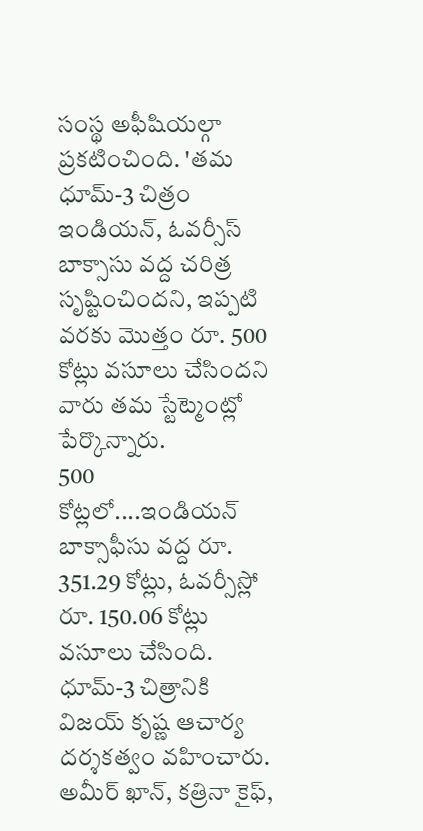సంస్థ అఫీషియల్గా ప్రకటించింది. 'తమ ధూమ్-3 చిత్రం ఇండియన్, ఓవర్సీస్ బాక్సాసు వద్ద చరిత్ర సృష్టించిందని, ఇప్పటి వరకు మొత్తం రూ. 500 కోట్లు వసూలు చేసిందని వారు తమ స్టేట్మెంట్లో పేర్కొన్నారు.
500 కోట్లలో....ఇండియన్ బాక్సాఫీసు వద్ద రూ. 351.29 కోట్లు, ఓవర్సీస్లో రూ. 150.06 కోట్లు వసూలు చేసింది. ధూమ్-3 చిత్రానికి విజయ్ కృష్ణ ఆచార్య దర్శకత్వం వహించారు. అమీర్ ఖాన్, కత్రినా కైఫ్,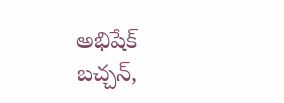అభిషేక్ బచ్చన్,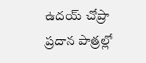ఉదయ్ చోప్రా ప్రదాన పాత్రల్లో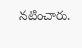నటించారు.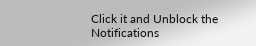Click it and Unblock the Notifications